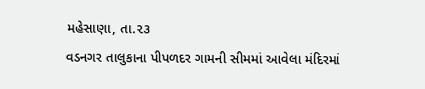મહેસાણા, તા.૨૩
વડનગર તાલુકાના પીપળદર ગામની સીમમાં આવેલા મંદિરમાં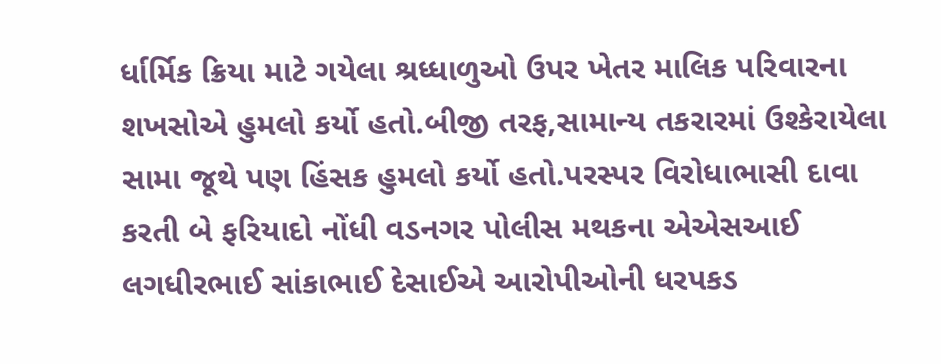ર્ધાર્મિક ક્રિયા માટે ગયેલા શ્રધ્ધાળુઓ ઉપર ખેતર માલિક પરિવારના શખસોએ હુમલો કર્યો હતો.બીજી તરફ,સામાન્ય તકરારમાં ઉશ્કેરાયેલા સામા જૂથે પણ હિંસક હુમલો કર્યો હતો.પરસ્પર વિરોધાભાસી દાવા કરતી બે ફરિયાદો નોંધી વડનગર પોલીસ મથકના એએસઆઈ લગધીરભાઈ સાંકાભાઈ દેસાઈએ આરોપીઓની ધરપકડ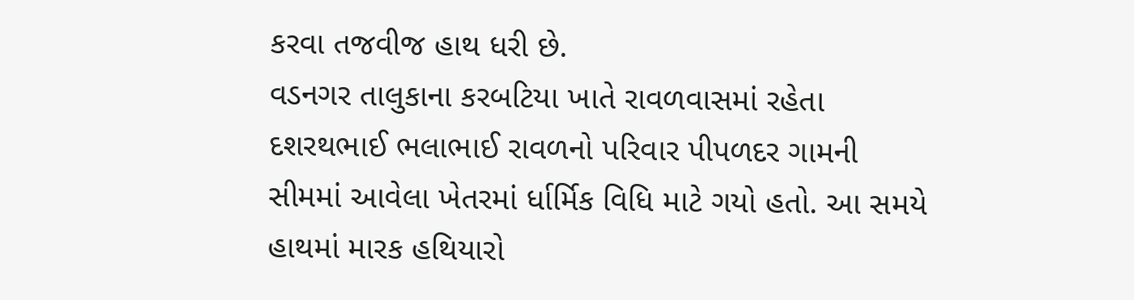કરવા તજવીજ હાથ ધરી છે.
વડનગર તાલુકાના કરબટિયા ખાતે રાવળવાસમાં રહેતા દશરથભાઈ ભલાભાઈ રાવળનો પરિવાર પીપળદર ગામની સીમમાં આવેલા ખેતરમાં ર્ધાર્મિક વિધિ માટે ગયો હતો. આ સમયે હાથમાં મારક હથિયારો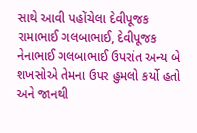સાથે આવી પહોંચેલા દેવીપૂજક રામાભાઈ ગલબાભાઈ, દેવીપૂજક નેનાભાઈ ગલબાભાઈ ઉપરાંત અન્ય બે શખસોએ તેમના ઉપર હુમલો કર્યો હતો અને જાનથી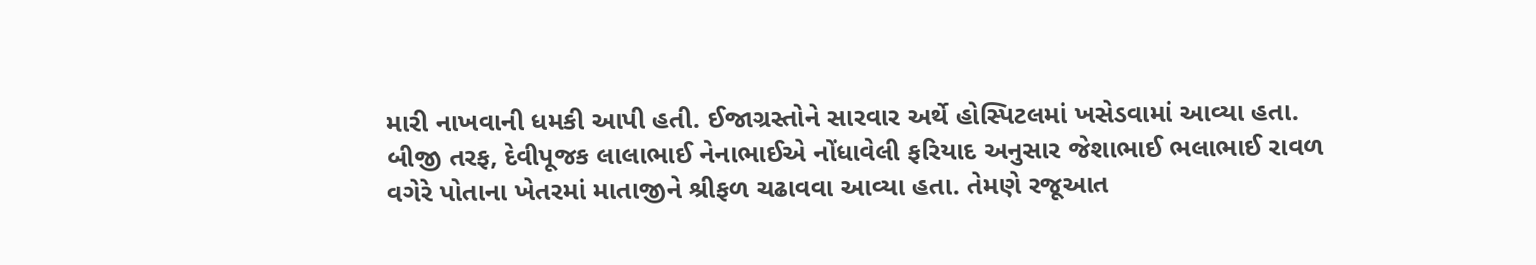મારી નાખવાની ધમકી આપી હતી. ઈજાગ્રસ્તોને સારવાર અર્થે હોસ્પિટલમાં ખસેડવામાં આવ્યા હતા.
બીજી તરફ, દેવીપૂજક લાલાભાઈ નેનાભાઈએ નોંધાવેલી ફરિયાદ અનુસાર જેશાભાઈ ભલાભાઈ રાવળ વગેરે પોતાના ખેતરમાં માતાજીને શ્રીફળ ચઢાવવા આવ્યા હતા. તેમણે રજૂઆત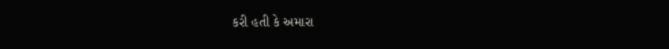કરી હતી કે અમારા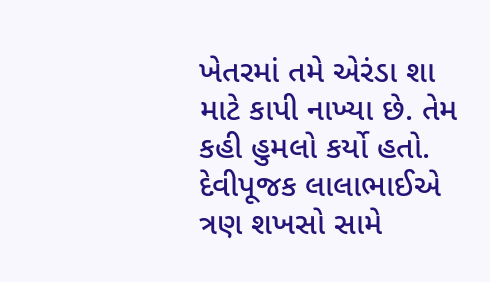ખેતરમાં તમે એરંડા શા માટે કાપી નાખ્યા છે. તેમ કહી હુમલો કર્યો હતો. દેવીપૂજક લાલાભાઈએ ત્રણ શખસો સામે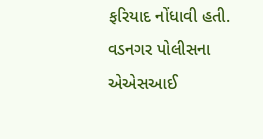ફરિયાદ નોંધાવી હતી. વડનગર પોલીસના એએસઆઈ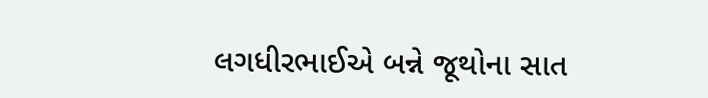લગધીરભાઈએ બન્ને જૂથોના સાત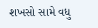શખસો સામે વધુ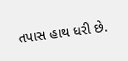તપાસ હાથ ધરી છે.